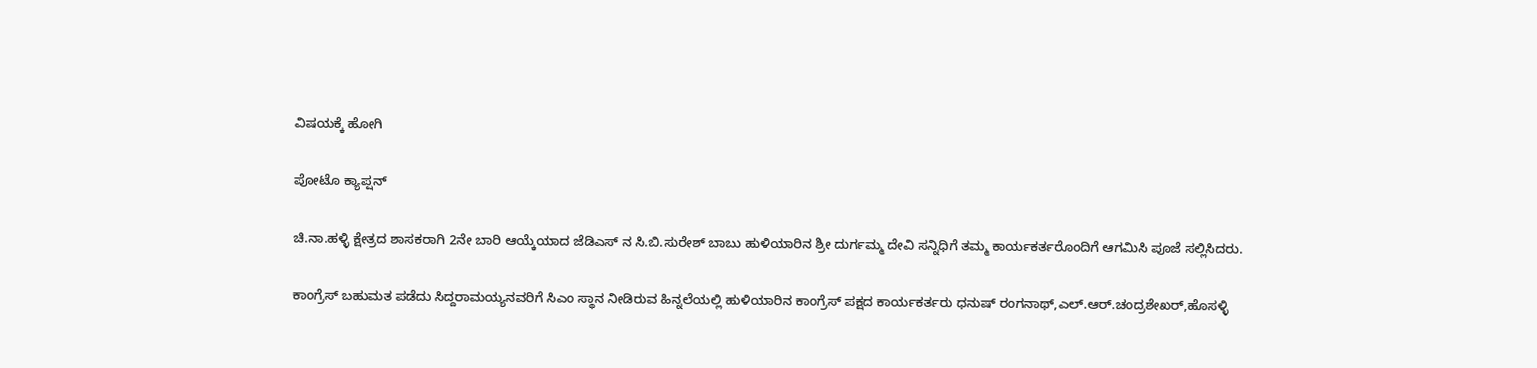ವಿಷಯಕ್ಕೆ ಹೋಗಿ

ಪೋಟೊ ಕ್ಯಾಪ್ಷನ್

ಚಿ.ನಾ.ಹಳ್ಳಿ ಕ್ಷೇತ್ರದ ಶಾಸಕರಾಗಿ 2ನೇ ಬಾರಿ ಆಯ್ಕೆಯಾದ ಜೆಡಿಎಸ್ ನ ಸಿ.ಬಿ.ಸುರೇಶ್ ಬಾಬು ಹುಳಿಯಾರಿನ ಶ್ರೀ ದುರ್ಗಮ್ಮ ದೇವಿ ಸನ್ನಿಧಿಗೆ ತಮ್ಮ ಕಾರ್ಯಕರ್ತರೊಂದಿಗೆ ಆಗಮಿಸಿ ಪೂಜೆ ಸಲ್ಲಿಸಿದರು.

ಕಾಂಗ್ರೆಸ್ ಬಹುಮತ ಪಡೆದು ಸಿದ್ದರಾಮಯ್ಯನವರಿಗೆ ಸಿಎಂ ಸ್ಥಾನ ನೀಡಿರುವ ಹಿನ್ನಲೆಯಲ್ಲಿ ಹುಳಿಯಾರಿನ ಕಾಂಗ್ರೆಸ್ ಪಕ್ಷದ ಕಾರ್ಯಕರ್ತರು ಧನುಷ್ ರಂಗನಾಥ್,ಎಲ್.ಆರ್.ಚಂದ್ರಶೇಖರ್,ಹೊಸಳ್ಳಿ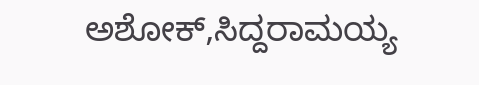ಅಶೋಕ್,ಸಿದ್ದರಾಮಯ್ಯ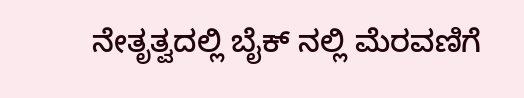ನೇತೃತ್ವದಲ್ಲಿ ಬೈಕ್ ನಲ್ಲಿ ಮೆರವಣಿಗೆ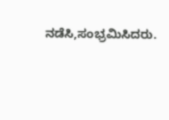ನಡೆಸಿ,ಸಂಭ್ರಮಿಸಿದರು.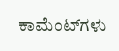ಕಾಮೆಂಟ್‌ಗಳು